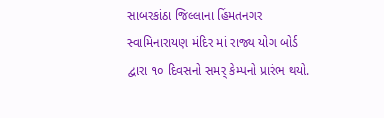સાબરકાંઠા જિલ્લાના હિંમતનગર સ્વામિનારાયણ મંદિર માં રાજ્ય યોગ બોર્ડ દ્વારા ૧૦ દિવસનો સમર્ કેમ્પનો પ્રારંભ થયો.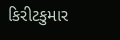કિરીટકુમાર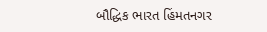બૌદ્ધિક ભારત હિંમતનગર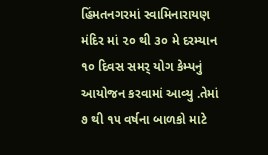હિંમતનગરમાં સ્વામિનારાયણ મંદિર માં ૨૦ થી ૩૦ મે દરમ્યાન ૧૦ દિવસ સમર્ યોગ કેમ્પનું આયોજન કરવામાં આવ્યુ .તેમાં ૭ થી ૧૫ વર્ષના બાળકો માટે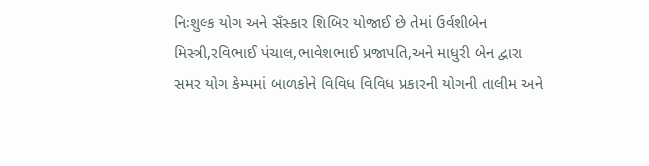નિઃશુલ્ક યોગ અને સઁસ્કાર શિબિર યોજાઈ છે તેમાં ઉર્વશીબેન મિસ્ત્રી,રવિભાઈ પંચાલ,ભાવેશભાઈ પ્રજાપતિ,અને માધુરી બેન દ્વારા સમર યોગ કેમ્પમાં બાળકોને વિવિધ વિવિધ પ્રકારની યોગની તાલીમ અને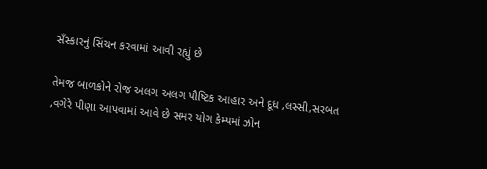સઁસ્કારનું સિંચન કરવામાં આવી રહ્યું છે

તેમજ બાળકોને રોજ અલગ અલગ પૌષ્ટિક આહાર અને દૂધ ,લસ્સી,સરબત ,વગેરે પીણા આપવામાં આવે છે સમર યોગ કેમ્પમાં ઝોન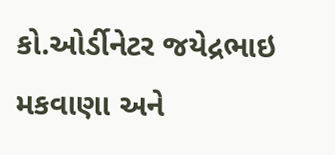કો.ઓર્ડીનેટર જયેદ્રભાઇ મકવાણા અને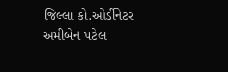જિલ્લા કો.ઓર્ડીનેટર અમીબેન પટેલ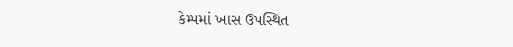કેમ્પમાં ખાસ ઉપસ્થિત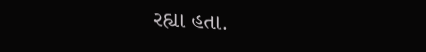રહ્યા હતા.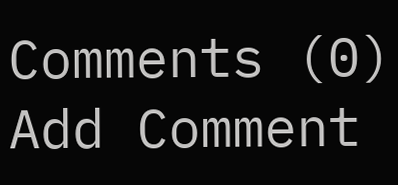Comments (0)
Add Comment